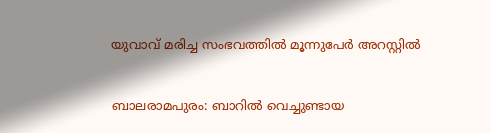യുവാവ് മരിച്ച സംഭവത്തിൽ മൂന്നുപേർ അറസ്റ്റിൽ

ബാലരാമപുരം: ബാറിൽ വെച്ചുണ്ടായ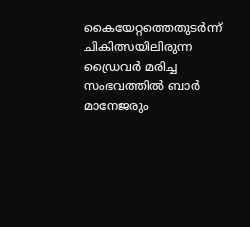കൈയേറ്റത്തെതുടർന്ന് ചികിത്സയിലിരുന്ന ഡ്രൈവർ മരിച്ച സംഭവത്തിൽ ബാർ മാനേജരും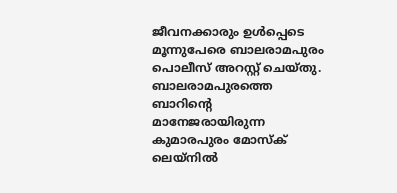ജീവനക്കാരും ഉൾപ്പെടെ മൂന്നുപേരെ ബാലരാമപുരം പൊലീസ് അറസ്റ്റ് ചെയ്തു. ബാലരാമപുരത്തെ ബാറിന്‍റെ മാനേജരായിരുന്ന കുമാരപുരം മോസ്ക് ലെയ്നിൽ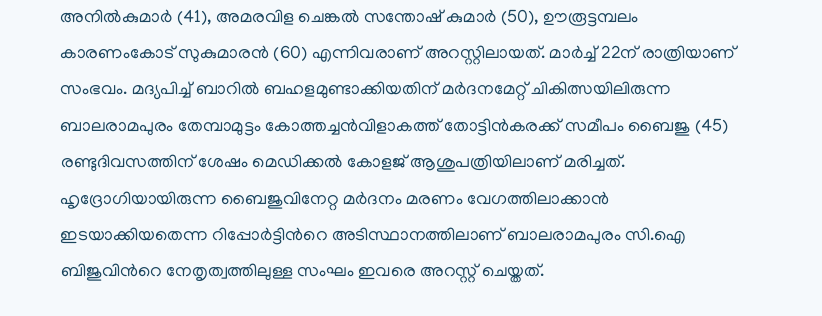അനിൽകുമാർ (41), അമരവിള ചെങ്കൽ സന്തോഷ് കുമാർ (50), ഊരൂട്ടമ്പലം കാരണംകോട് സുകുമാരൻ (60) എന്നിവരാണ് അറസ്റ്റിലായത്. മാർച്ച് 22ന് രാത്രിയാണ് സംഭവം. മദ്യപിച്ച് ബാറിൽ ബഹളമുണ്ടാക്കിയതിന് മർദനമേറ്റ് ചികിത്സയിലിരുന്ന ബാലരാമപുരം തേമ്പാമുട്ടം കോത്തച്ചൻവിളാകത്ത് തോട്ടിൻകരക്ക് സമീപം ബൈജു (45) രണ്ടുദിവസത്തിന് ശേഷം മെഡിക്കൽ കോളജ് ആശുപത്രിയിലാണ് മരിച്ചത്. ഹൃദ്രോഗിയായിരുന്ന ബൈജുവിനേറ്റ മർദനം മരണം വേഗത്തിലാക്കാൻ ഇടയാക്കിയതെന്ന റിപ്പോർട്ടിന്‍റെ അടിസ്ഥാനത്തിലാണ് ബാലരാമപുരം സി.ഐ ബിജുവിന്‍റെ നേതൃത്വത്തിലുള്ള സംഘം ഇവരെ അറസ്റ്റ് ചെയ്തത്.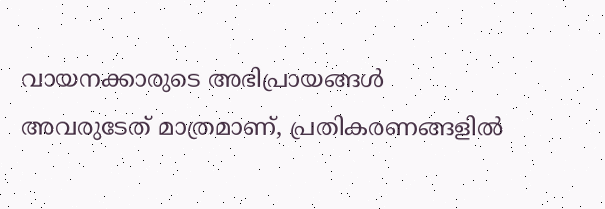വായനക്കാരുടെ അഭിപ്രായങ്ങള്‍ അവരുടേത് മാത്രമാണ്, പ്രതികരണങ്ങളിൽ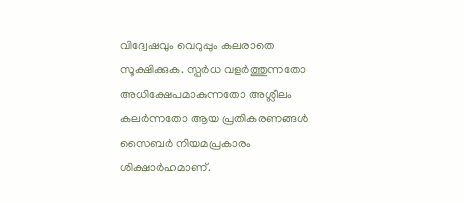വിദ്വേഷവും വെറുപ്പും കലരാതെ സൂക്ഷിക്കുക. സ്പർധ വളർത്തുന്നതോ അധിക്ഷേപമാകുന്നതോ അശ്ലീലം കലർന്നതോ ആയ പ്രതികരണങ്ങൾ സൈബർ നിയമപ്രകാരം ശിക്ഷാർഹമാണ്.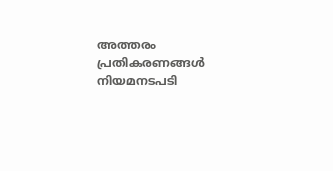അത്തരം പ്രതികരണങ്ങൾ നിയമനടപടി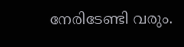നേരിടേണ്ടി വരും.